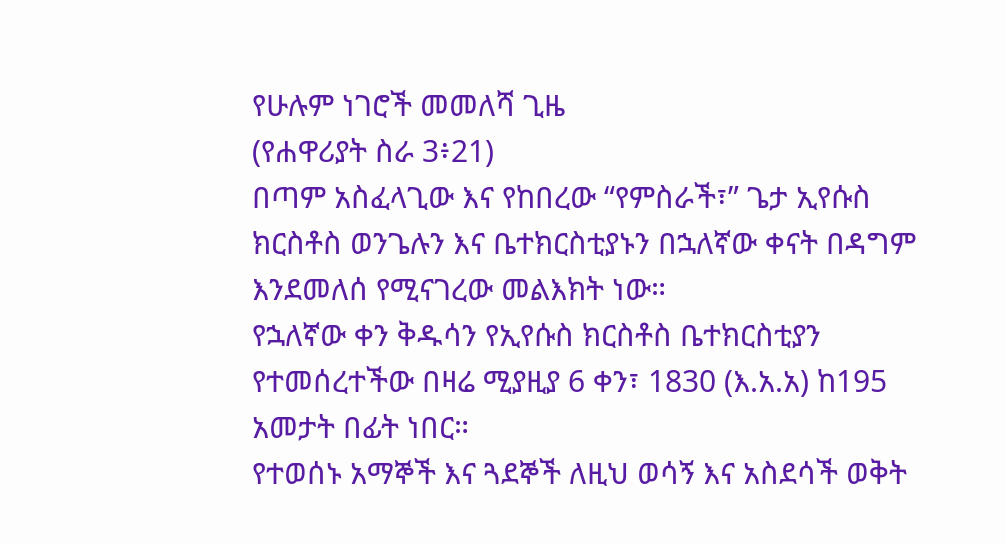የሁሉም ነገሮች መመለሻ ጊዜ
(የሐዋሪያት ስራ 3፥21)
በጣም አስፈላጊው እና የከበረው “የምስራች፣” ጌታ ኢየሱስ ክርስቶስ ወንጌሉን እና ቤተክርስቲያኑን በኋለኛው ቀናት በዳግም እንደመለሰ የሚናገረው መልእክት ነው።
የኋለኛው ቀን ቅዱሳን የኢየሱስ ክርስቶስ ቤተክርስቲያን የተመሰረተችው በዛሬ ሚያዚያ 6 ቀን፣ 1830 (እ.አ.አ) ከ195 አመታት በፊት ነበር።
የተወሰኑ አማኞች እና ጓደኞች ለዚህ ወሳኝ እና አስደሳች ወቅት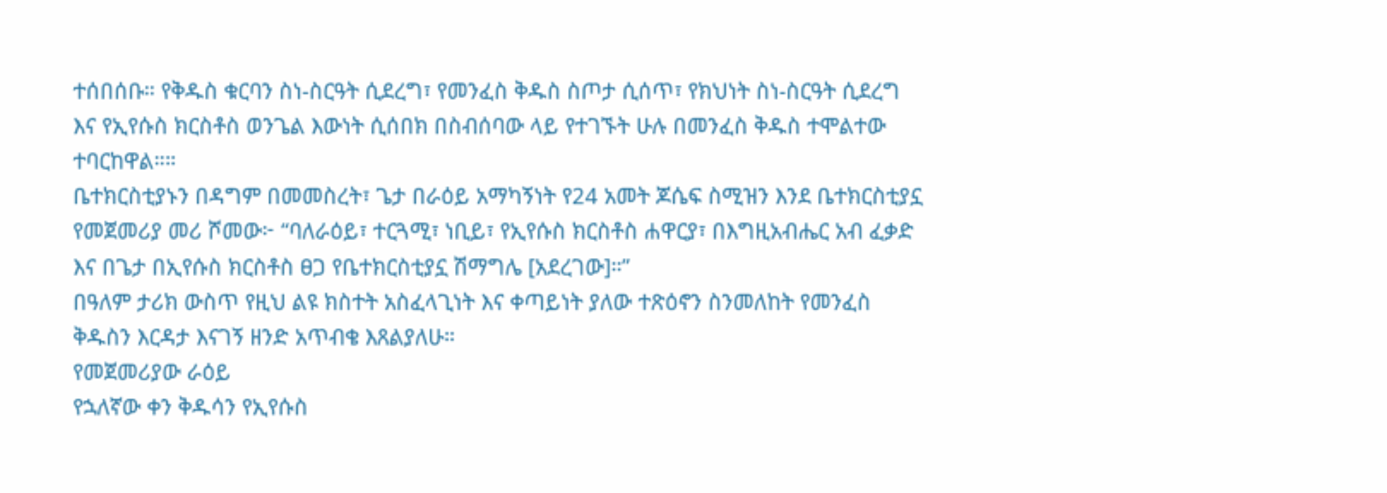ተሰበሰቡ። የቅዱስ ቁርባን ስነ-ስርዓት ሲደረግ፣ የመንፈስ ቅዱስ ስጦታ ሲሰጥ፣ የክህነት ስነ-ስርዓት ሲደረግ እና የኢየሱስ ክርስቶስ ወንጌል እውነት ሲሰበክ በስብሰባው ላይ የተገኙት ሁሉ በመንፈስ ቅዱስ ተሞልተው ተባርከዋል።።
ቤተክርስቲያኑን በዳግም በመመስረት፣ ጌታ በራዕይ አማካኝነት የ24 አመት ጆሴፍ ስሚዝን እንደ ቤተክርስቲያኗ የመጀመሪያ መሪ ሾመው፦ “ባለራዕይ፣ ተርጓሚ፣ ነቢይ፣ የኢየሱስ ክርስቶስ ሐዋርያ፣ በእግዚአብሔር አብ ፈቃድ እና በጌታ በኢየሱስ ክርስቶስ ፀጋ የቤተክርስቲያኗ ሽማግሌ [አደረገው]።”
በዓለም ታሪክ ውስጥ የዚህ ልዩ ክስተት አስፈላጊነት እና ቀጣይነት ያለው ተጽዕኖን ስንመለከት የመንፈስ ቅዱስን እርዳታ እናገኝ ዘንድ አጥብቄ እጸልያለሁ።
የመጀመሪያው ራዕይ
የኋለኛው ቀን ቅዱሳን የኢየሱስ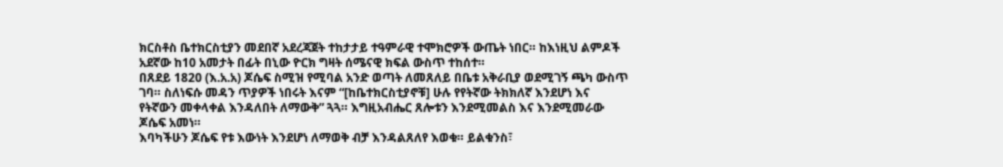ክርስቶስ ቤተክርስቲያን መደበኛ አደረጃጀት ተከታታይ ተዓምራዊ ተሞክሮዎች ውጤት ነበር። ከእነዚህ ልምዶች አደኛው ከ10 አመታት በፊት በኒው ዮርክ ግዛት ሰሜናዊ ክፍል ውስጥ ተከሰተ።
በጸደይ 1820 (እ.አ.አ) ጆሴፍ ስሚዝ የሚባል አንድ ወጣት ለመጸለይ በቤቱ አቅራቢያ ወደሚገኝ ጫካ ውስጥ ገባ። ስለነፍሱ መዳን ጥያዎች ነበሩት እናም “[ከቤተክርስቲያኖቹ] ሁሉ የየትኛው ትክክለኛ እንደሆነ እና የትኛውን መቀላቀል እንዳለበት ለማውቅ” ጓጓ። እግዚአብሔር ጸሎቱን እንደሚመልስ እና እንደሚመራው ጆሴፍ አመነ።
እባካችሁን ጆሴፍ የቱ እውነት እንደሆነ ለማወቅ ብቻ እንዳልጸለየ እወቁ። ይልቁንስ፣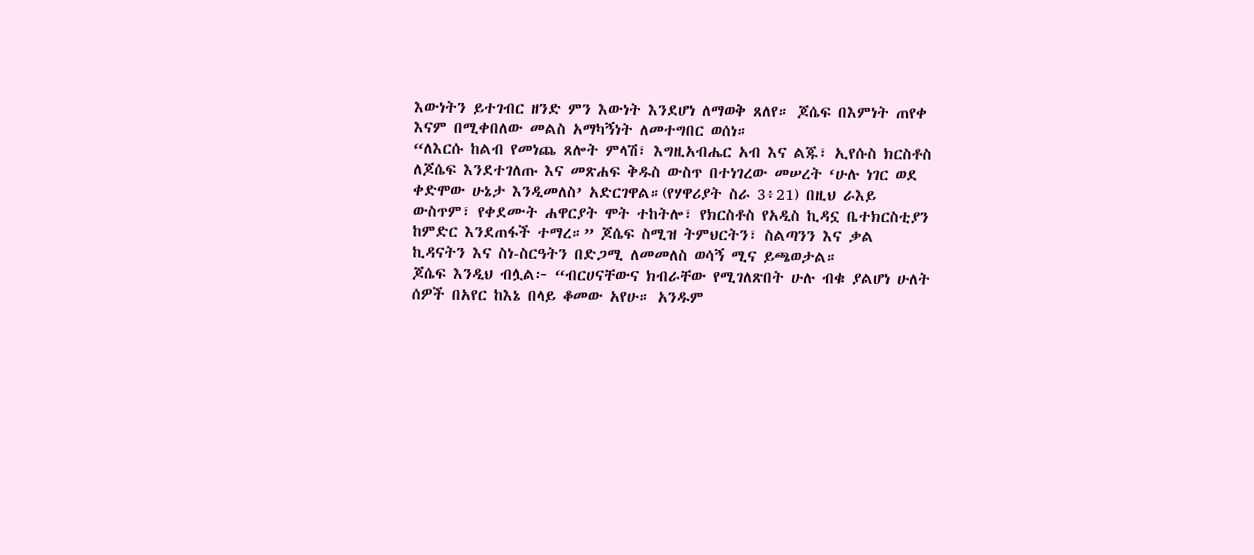እውነትን ይተገብር ዘንድ ምን እውነት እንደሆነ ለማወቅ ጸለየ። ጆሴፍ በእምነት ጠየቀ እናም በሚቀበለው መልስ አማካኝነት ለመተግበር ወሰነ።
“ለእርሱ ከልብ የመነጨ ጸሎት ምላሽ፣ እግዚአብሔር አብ እና ልጁ፣ ኢየሱስ ክርስቶስ ለጆሴፍ እንደተገለጡ እና መጽሐፍ ቅዱስ ውስጥ በተነገረው መሠረት ‘ሁሉ ነገር ወደ ቀድሞው ሁኔታ እንዲመለስ’ አድርገዋል።(የሃዋሪያት ስራ 3፥21) በዚህ ራእይ ውስጥም፣ የቀደሙት ሐዋርያት ሞት ተከትሎ፣ የክርስቶስ የአዲስ ኪዳኗ ቤተክርስቲያን ከምድር እንደጠፋች ተማረ።” ጆሴፍ ስሚዝ ትምህርትን፣ ስልጣንን እና ቃል ኪዳናትን እና ስነ-ስርዓትን በድጋሚ ለመመለስ ወሳኝ ሚና ይጫወታል።
ጆሴፍ እንዲህ ብሏል፦ “ብርሀናቸውና ክብራቸው የሚገለጽበት ሁሉ ብቁ ያልሆነ ሁለት ሰዎች በአየር ከእኔ በላይ ቆመው አየሁ። አንዱም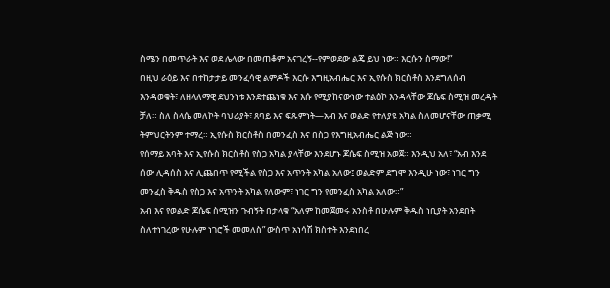ስሜን በመጥራት እና ወደ ሌላው በመጠቆም አናገረኝ--የምወደው ልጄ ይህ ነው። እርሱን ስማው!”
በዚህ ራዕይ እና በተከታታይ መንፈሳዊ ልምዶች እርሱ እግዚአብሔር እና ኢየሱስ ክርስቶስ እንደግለሰብ እንዳወቁት፣ ለዘላለማዊ ደህንነቱ እንደተጨነቁ እና እሱ የሚያከናውነው ተልዕኮ እንዳላቸው ጆሴፍ ስሚዝ መረዳት ቻለ። ስለ ስላሴ መለኮት ባህሪያት፣ ጸባይ እና ፍጹምነት—አብ እና ወልድ የተለያዩ አካል ስለመሆናቸው ጠቃሚ ትምህርትንም ተማረ። ኢየሱስ ክርስቶስ በመንፈስ እና በስጋ የእግዚአብሔር ልጅ ነው።
የሰማይ አባት እና ኢየሱስ ክርስቶስ የስጋ አካል ያላቸው እንደሆኑ ጆሴፍ ስሚዝ አወጀ። እንዲህ አለ፣ “አብ እንደ ሰው ሊዳሰስ እና ሊጨበጥ የሚችል የስጋ እና አጥንት አካል አለው፤ ወልድም ደግሞ እንዲሁ ነው፣ ነገር ግን መንፈስ ቅዱስ የስጋ እና አጥንት አካል የለውም፣ ነገር ግን የመንፈስ አካል አለው።”
አብ እና የወልድ ጆሴፍ ስሚዝን ጉብኝት በታላቁ “አለም ከመጀመሩ አንስቶ በሁሉም ቅዱስ ነቢያት አንደበት ስለተነገረው የሁሉም ነገሮች መመለስ” ውስጥ አነሳሽ ክስተት እንደነበረ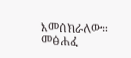እመሰክራለው።
መፅሐፈ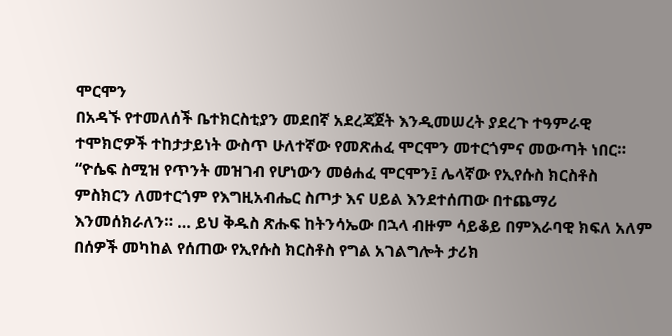ሞርሞን
በአዳኙ የተመለሰች ቤተክርስቲያን መደበኛ አደረጃጀት እንዲመሠረት ያደረጉ ተዓምራዊ ተሞክሮዎች ተከታታይነት ውስጥ ሁለተኛው የመጽሐፈ ሞርሞን መተርጎምና መውጣት ነበር።
“ዮሴፍ ስሚዝ የጥንት መዝገብ የሆነውን መፅሐፈ ሞርሞን፤ ሌላኛው የኢየሱስ ክርስቶስ ምስክርን ለመተርጎም የእግዚአብሔር ስጦታ እና ሀይል እንደተሰጠው በተጨማሪ እንመሰክራለን። … ይህ ቅዱስ ጽሑፍ ከትንሳኤው በኋላ ብዙም ሳይቆይ በምእራባዊ ክፍለ አለም በሰዎች መካከል የሰጠው የኢየሱስ ክርስቶስ የግል አገልግሎት ታሪክ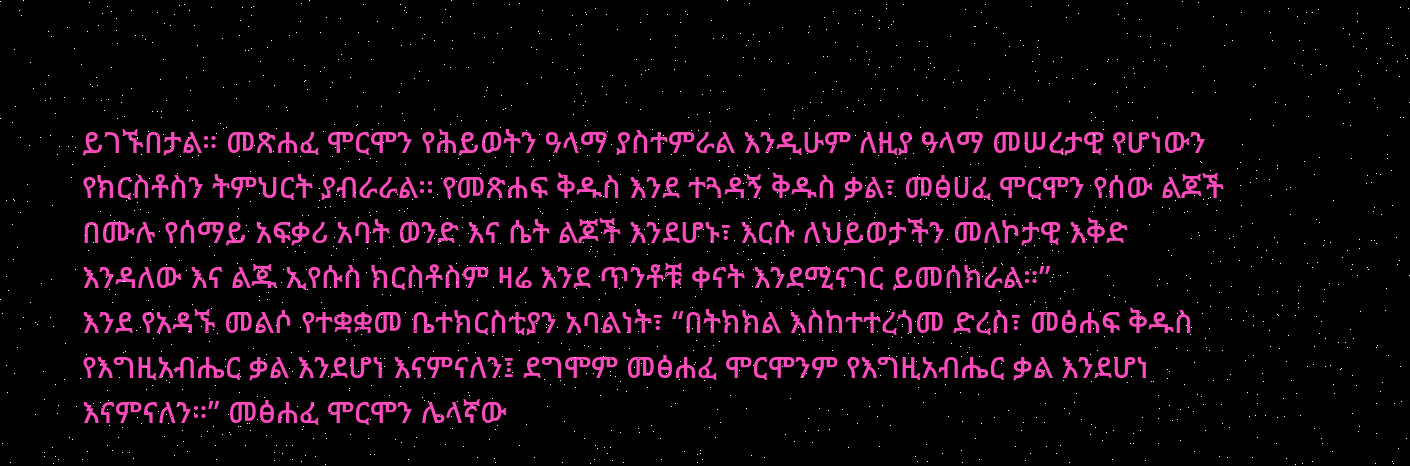ይገኙበታል። መጽሐፈ ሞርሞን የሕይወትን ዓላማ ያስተምራል እንዲሁም ለዚያ ዓላማ መሠረታዊ የሆነውን የክርስቶስን ትምህርት ያብራራል፡፡ የመጽሐፍ ቅዱስ እንደ ተጓዳኝ ቅዱስ ቃል፣ መፅሀፈ ሞርሞን የሰው ልጆች በሙሉ የሰማይ አፍቃሪ አባት ወንድ እና ሴት ልጆች እንደሆኑ፣ እርሱ ለህይወታችን መለኮታዊ እቅድ እንዳለው እና ልጁ ኢየሱስ ክርስቶስም ዛሬ እንደ ጥንቶቹ ቀናት እንደሚናገር ይመሰክራል።”
እንደ የአዳኙ መልሶ የተቋቋመ ቤተክርስቲያን አባልነት፣ “በትክክል እስከተተረጎመ ድረስ፣ መፅሐፍ ቅዱስ የእግዚአብሔር ቃል እንደሆነ እናምናለን፤ ደግሞም መፅሐፈ ሞርሞንም የእግዚአብሔር ቃል እንደሆነ እናምናለን።” መፅሐፈ ሞርሞን ሌላኛው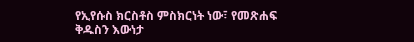የኢየሱስ ክርስቶስ ምስክርነት ነው፣ የመጽሐፍ ቅዱስን እውነታ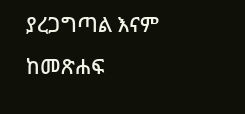ያረጋግጣል እናም ከመጽሐፍ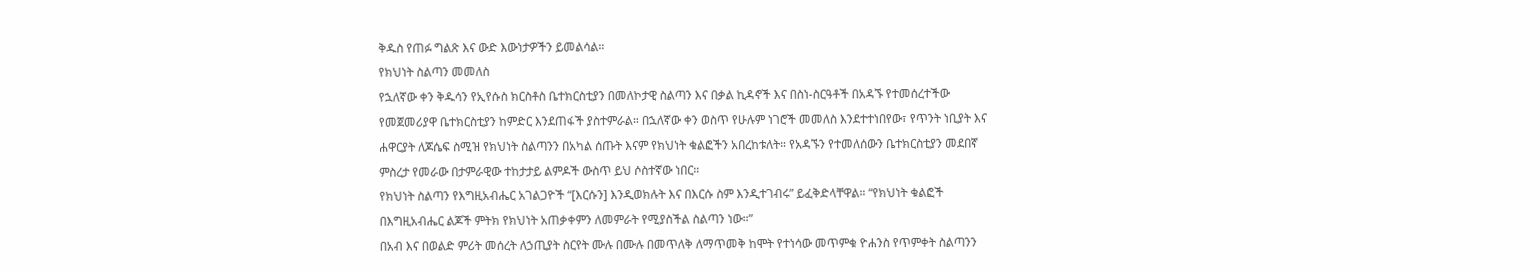ቅዱስ የጠፉ ግልጽ እና ውድ እውነታዎችን ይመልሳል።
የክህነት ስልጣን መመለስ
የኋለኛው ቀን ቅዱሳን የኢየሱስ ክርስቶስ ቤተክርስቲያን በመለኮታዊ ስልጣን እና በቃል ኪዳኖች እና በስነ-ስርዓቶች በአዳኙ የተመሰረተችው የመጀመሪያዋ ቤተክርስቲያን ከምድር እንደጠፋች ያስተምራል። በኋለኛው ቀን ወስጥ የሁሉም ነገሮች መመለስ እንደተተነበየው፣ የጥንት ነቢያት እና ሐዋርያት ለጆሴፍ ስሚዝ የክህነት ስልጣንን በአካል ሰጡት እናም የክህነት ቁልፎችን አበረከቱለት። የአዳኙን የተመለሰውን ቤተክርስቲያን መደበኛ ምስረታ የመራው በታምራዊው ተከታታይ ልምዶች ውስጥ ይህ ሶስተኛው ነበር።
የክህነት ስልጣን የእግዚአብሔር አገልጋዮች “[እርሱን] እንዲወክሉት እና በእርሱ ስም እንዲተገብሩ” ይፈቅድላቸዋል። “የክህነት ቁልፎች በእግዚአብሔር ልጆች ምትክ የክህነት አጠቃቀምን ለመምራት የሚያስችል ስልጣን ነው።”
በአብ እና በወልድ ምሪት መሰረት ለኃጢያት ስርየት ሙሉ በሙሉ በመጥለቅ ለማጥመቅ ከሞት የተነሳው መጥምቁ ዮሐንስ የጥምቀት ስልጣንን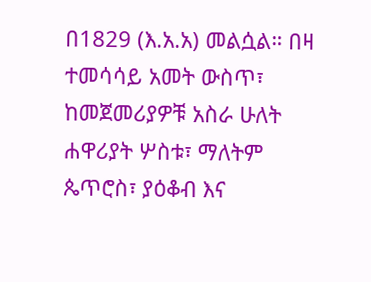በ1829 (እ.አ.አ) መልሷል። በዛ ተመሳሳይ አመት ውስጥ፣ ከመጀመሪያዎቹ አስራ ሁለት ሐዋሪያት ሦስቱ፣ ማለትም ጴጥሮስ፣ ያዕቆብ እና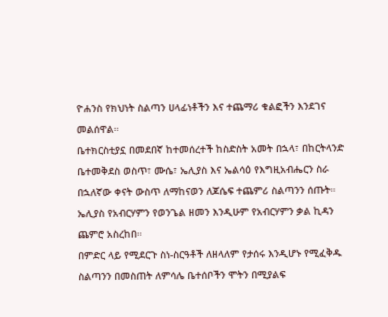ዮሐንስ የክህነት ስልጣን ሀላፊነቶችን እና ተጨማሪ ቁልፎችን እንደገና መልሰዋል።
ቤተክርስቲያኗ በመደበኛ ከተመሰረተች ከስድስት አመት በኋላ፣ በከርትላንድ ቤተመቅደስ ወስጥ፣ ሙሴ፣ ኤሊያስ እና ኤልሳዕ የእግዚአብሔርን ስራ በኋለኛው ቀናት ውስጥ ለማከናወን ለጆሴፍ ተጨምሪ ስልጣንን ሰጡት።
ኤሊያስ የአብርሃምን የወንጌል ዘመን እንዲሁም የአብርሃምን ቃል ኪዳን ጨምሮ አስረከበ።
በምድር ላይ የሚደርጉ ስነ-ስርዓቶች ለዘላለም የታሰሩ እንዲሆኑ የሚፈቅዱ ስልጣንን በመስጠት ለምሳሌ ቤተሰቦችን ሞትን በሚያልፍ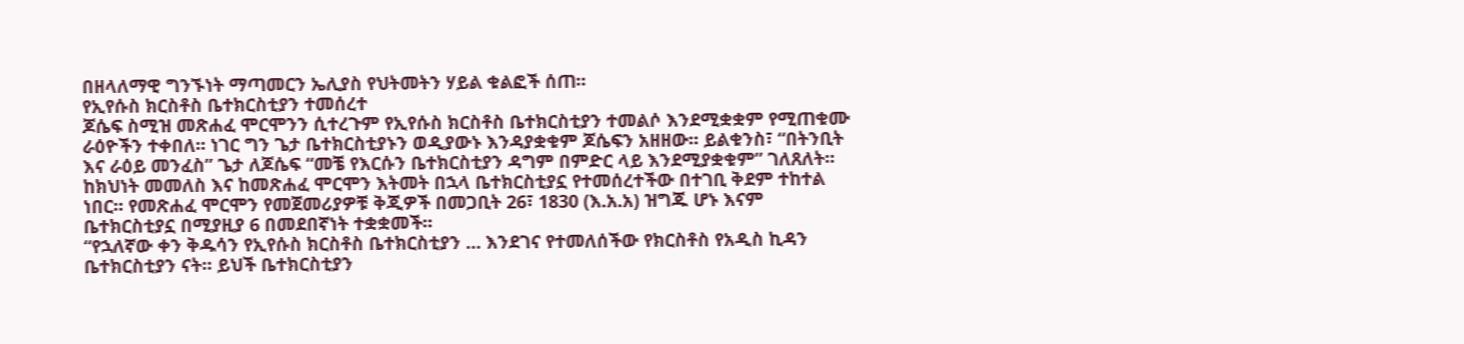በዘላለማዊ ግንኙነት ማጣመርን ኤሊያስ የህትመትን ሃይል ቁልፎች ሰጠ።
የኢየሱስ ክርስቶስ ቤተክርስቲያን ተመሰረተ
ጆሴፍ ስሚዝ መጽሐፈ ሞርሞንን ሲተረጉም የኢየሱስ ክርስቶስ ቤተክርስቲያን ተመልሶ እንደሚቋቋም የሚጠቁሙ ራዕዮችን ተቀበለ። ነገር ግን ጌታ ቤተክርስቲያኑን ወዲያውኑ እንዳያቋቁም ጆሴፍን አዘዘው። ይልቁንስ፣ “በትንቢት እና ራዕይ መንፈስ” ጌታ ለጆሴፍ “መቼ የእርሱን ቤተክርስቲያን ዳግም በምድር ላይ እንደሚያቋቁም” ገለጸለት።
ከክህነት መመለስ እና ከመጽሐፈ ሞርሞን እትመት በኋላ ቤተክርስቲያኗ የተመሰረተችው በተገቢ ቅደም ተከተል ነበር። የመጽሐፈ ሞርሞን የመጀመሪያዎቹ ቅጂዎች በመጋቢት 26፣ 1830 (እ.አ.አ) ዝግጁ ሆኑ እናም ቤተክርስቲያኗ በሚያዚያ 6 በመደበኛነት ተቋቋመች።
“የኋለኛው ቀን ቅዱሳን የኢየሱስ ክርስቶስ ቤተክርስቲያን … እንደገና የተመለሰችው የክርስቶስ የአዲስ ኪዳን ቤተክርስቲያን ናት። ይህች ቤተክርስቲያን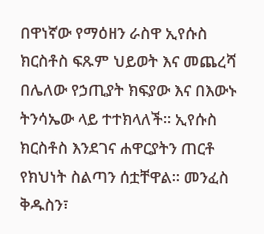በዋነኛው የማዕዘን ራስዋ ኢየሱስ ክርስቶስ ፍጹም ህይወት እና መጨረሻ በሌለው የኃጢያት ክፍያው እና በእውኑ ትንሳኤው ላይ ተተክላለች። ኢየሱስ ክርስቶስ እንደገና ሐዋርያትን ጠርቶ የክህነት ስልጣን ሰቷቸዋል። መንፈስ ቅዱስን፣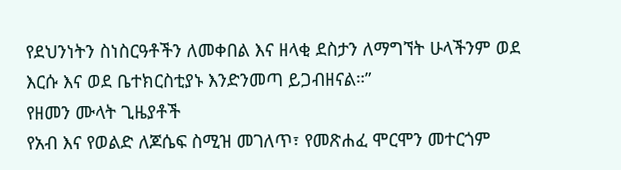የደህንነትን ስነስርዓቶችን ለመቀበል እና ዘላቂ ደስታን ለማግኘት ሁላችንም ወደ እርሱ እና ወደ ቤተክርስቲያኑ እንድንመጣ ይጋብዘናል።”
የዘመን ሙላት ጊዜያቶች
የአብ እና የወልድ ለጆሴፍ ስሚዝ መገለጥ፣ የመጽሐፈ ሞርሞን መተርጎም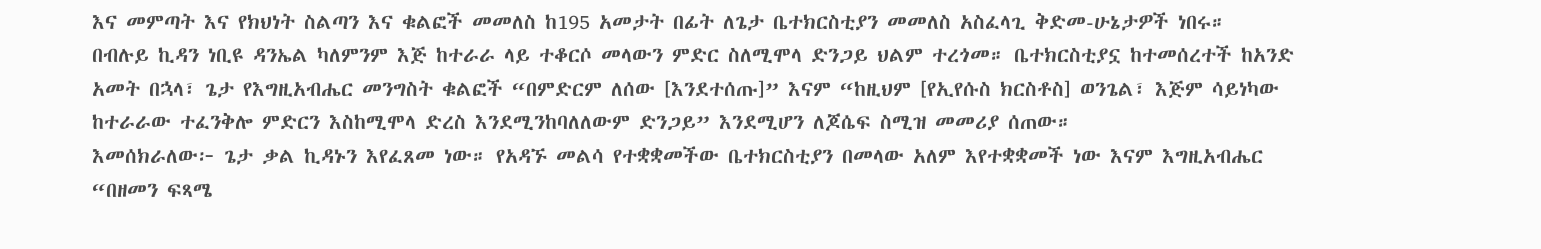እና መምጣት እና የክህነት ስልጣን እና ቁልፎች መመለስ ከ195 አመታት በፊት ለጌታ ቤተክርስቲያን መመለስ አስፈላጊ ቅድመ-ሁኔታዎች ነበሩ።
በብሉይ ኪዳን ነቢዩ ዳንኤል ካለምንም እጅ ከተራራ ላይ ተቆርሶ መላውን ምድር ስለሚሞላ ድንጋይ ህልም ተረጎመ። ቤተክርስቲያኗ ከተመሰረተች ከአንድ አመት በኋላ፣ ጌታ የእግዚአብሔር መንግስት ቁልፎች “በምድርም ለሰው [እንደተሰጡ]” እናም “ከዚህም [የኢየሱስ ክርስቶስ] ወንጌል፣ እጅም ሳይነካው ከተራራው ተፈንቅሎ ምድርን እስከሚሞላ ድረስ እንደሚንከባለለውም ድንጋይ” እንደሚሆን ለጆሴፍ ስሚዝ መመሪያ ሰጠው።
እመሰክራለው፦ ጌታ ቃል ኪዳኑን እየፈጸመ ነው። የአዳኙ መልሳ የተቋቋመችው ቤተክርስቲያን በመላው አለም እየተቋቋመች ነው እናም እግዚአብሔር “በዘመን ፍጻሜ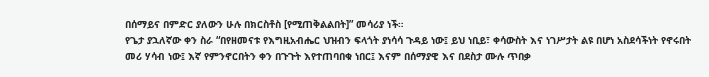በሰማይና በምድር ያለውን ሁሉ በክርስቶስ [የሚጠቅልልበት]” መሳሪያ ነች።
የጌታ ያኋለኛው ቀን ስራ “በየዘመናቱ የእግዚአብሔር ህዝብን ፍላጎት ያነሳሳ ጉዳይ ነው፤ ይህ ነቢይ፣ ቀሳውስት እና ነገሥታት ልዩ በሆነ አስደሳችነት የኖሩበት መሪ ሃሳብ ነው፤ እኛ የምንኖርበትን ቀን በጉጉት እየተጠባበቁ ነበር፤ እናም በሰማያዊ እና በደስታ ሙሉ ጥበቃ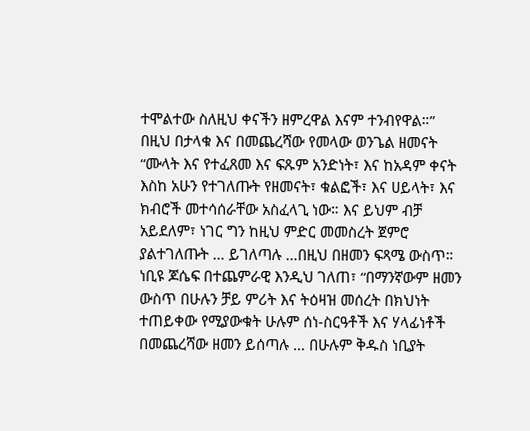ተሞልተው ስለዚህ ቀናችን ዘምረዋል እናም ተንብየዋል።”
በዚህ በታላቁ እና በመጨረሻው የመላው ወንጌል ዘመናት “ሙላት እና የተፈጸመ እና ፍጹም አንድነት፣ እና ከአዳም ቀናት እስከ አሁን የተገለጡት የዘመናት፣ ቁልፎች፣ እና ሀይላት፣ እና ክብሮች መተሳሰራቸው አስፈላጊ ነው። እና ይህም ብቻ አይደለም፣ ነገር ግን ከዚህ ምድር መመስረት ጀምሮ ያልተገለጡት … ይገለጣሉ …በዚህ በዘመን ፍጻሜ ውስጥ።
ነቢዩ ጆሴፍ በተጨምራዊ እንዲህ ገለጠ፣ “በማንኛውም ዘመን ውስጥ በሁሉን ቻይ ምሪት እና ትዕዛዝ መሰረት በክህነት ተጠይቀው የሚያውቁት ሁሉም ሰነ-ስርዓቶች እና ሃላፊነቶች በመጨረሻው ዘመን ይሰጣሉ … በሁሉም ቅዱስ ነቢያት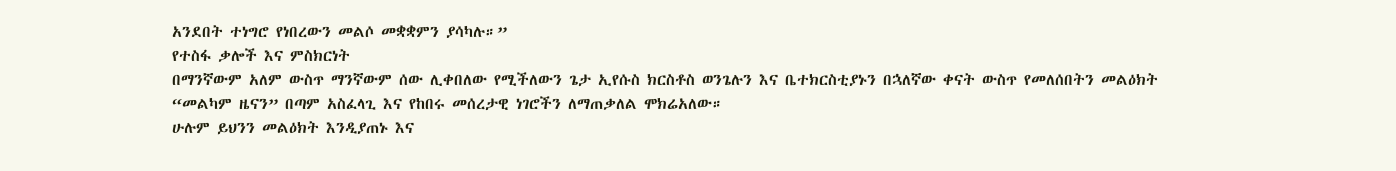አንደበት ተነግሮ የነበረውን መልሶ መቋቋምን ያሳካሉ።”
የተስፋ ቃሎች እና ምስክርነት
በማንኛውም አለም ውስጥ ማንኛውም ሰው ሊቀበለው የሚችለውን ጌታ ኢየሱስ ክርስቶስ ወንጌሉን እና ቤተክርስቲያኑን በኋለኛው ቀናት ውስጥ የመለሰበትን መልዕክት “መልካም ዜናን” በጣም አስፈላጊ እና የከበሩ መሰረታዊ ነገሮችን ለማጠቃለል ሞክሬአለው።
ሁሉም ይህንን መልዕክት እንዲያጠኑ እና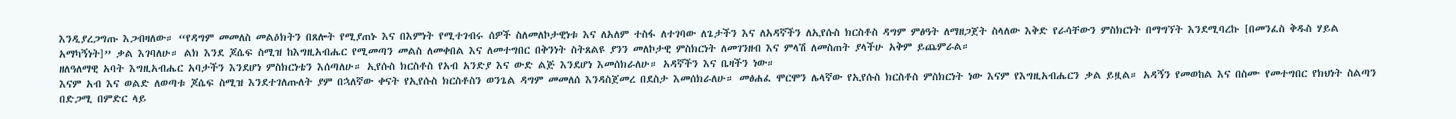እንዲያረጋግጡ እጋብዛለው። “የዳግም መመለስ መልዕክትን በጸሎት የሚያጠኑ እና በእምነት የሚተገብሩ ሰዎች ስለመለኮታዊነቱ እና ለአለም ተስፋ ለተገባው ለጌታችን እና ለአዳኛችን ለኢየሱስ ክርስቶስ ዳግም ምፅዓት ለማዘጋጀት ስላለው እቅድ የራሳቸውን ምስክርነት በማግኘት እንደሚባረኩ [በመንፈስ ቅዱስ ሃይል አማካኝነት]” ቃል እገባለሁ። ልክ እንደ ጆሴፍ ስሚዝ ከእግዚአብሔር የሚመጣን መልስ ለመቀበል እና ለመተግበር በቅንነት ስትጸልዩ ያንን መለኮታዊ ምስክርነት ለመገንዘብ እና ምላሽ ለመስጠት ያላችሁ አቅም ይጨምራል።
ዘለዓለማዊ አባት እግዚአብሔር አባታችን እንደሆነ ምስክርነቴን እሰጣለሁ። ኢየሱስ ክርስቶስ የአብ አንድያ እና ውድ ልጅ እንደሆነ እመሰክራለሁ። አዳኛችን እና ቤዛችን ነው።
እናም አብ እና ወልድ ለወጣቱ ጆሴፍ ስሚዝ እንደተገለጡለት ያም በኋለኛው ቀናት የኢየሱስ ክርስቶስን ወንጌል ዳግም መመለሰ እንዳስጀመረ በደስታ እመሰክራለሁ። መፅሐፈ ሞርሞን ሌላኛው የኢየሱስ ክርስቶስ ምስክርነት ነው እናም የእግዚአብሔርን ቃል ይዟል። አዳኝን የመወከል እና በስሙ የመተግበር የክህነት ስልጣን በድጋሚ በምድር ላይ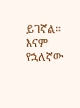ይገኛል። እናም የኋለኛው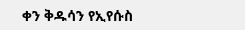ቀን ቅዱሳን የኢየሱስ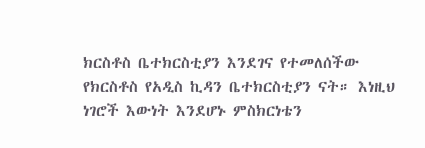ክርስቶስ ቤተክርስቲያን እንደገና የተመለሰችው የክርስቶስ የአዲስ ኪዳን ቤተክርስቲያን ናት። እነዚህ ነገሮች እውነት እንደሆኑ ምስክርነቴን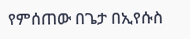የምሰጠው በጌታ በኢየሱስ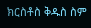ክርስቶስ ቅዱስ ስም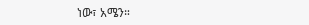ነው፣ አሜን።